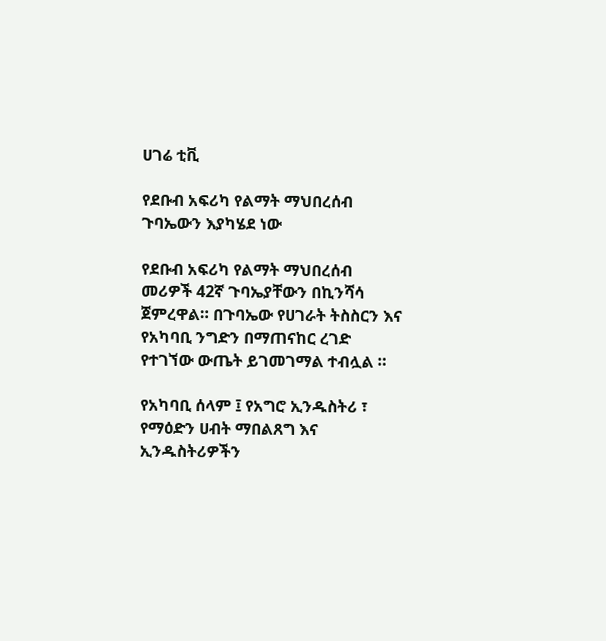ሀገሬ ቲቪ

የደቡብ አፍሪካ የልማት ማህበረሰብ ጉባኤውን እያካሄደ ነው

የደቡብ አፍሪካ የልማት ማህበረሰብ መሪዎች 42ኛ ጉባኤያቸውን በኪንሻሳ ጀምረዋል። በጉባኤው የሀገራት ትስስርን እና የአካባቢ ንግድን በማጠናከር ረገድ የተገኘው ውጤት ይገመገማል ተብሏል ።

የአካባቢ ሰላም ፤ የአግሮ ኢንዱስትሪ ፣ የማዕድን ሀብት ማበልጸግ እና ኢንዱስትሪዎችን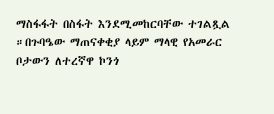ማስፋፋት በስፋት እንደሚመከርባቸው ተገልጿል ።በጉባዔው ማጠናቀቂያ ላይም ማላዊ የአመራር ቦታውን ለተረኛዋ ኮንጎ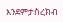እንደምታስረክብ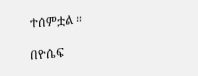ተሰምቷል ።

በዮሴፍ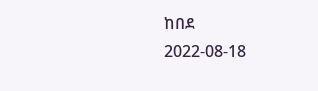ከበደ
2022-08-18